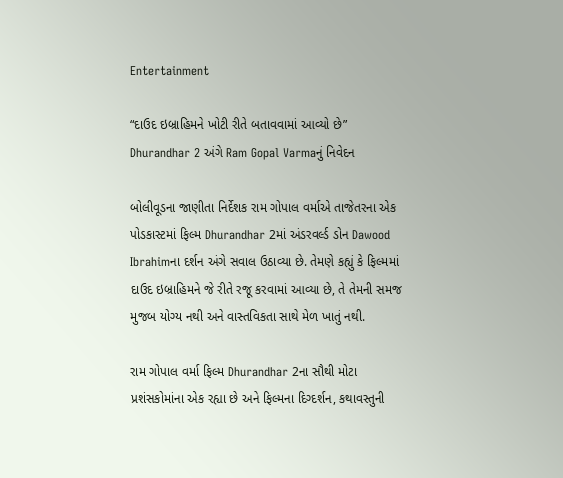Entertainment

“દાઉદ ઇબ્રાહિમને ખોટી રીતે બતાવવામાં આવ્યો છે” Dhurandhar 2 અંગે Ram Gopal Varmaનું નિવેદન

બોલીવૂડના જાણીતા નિર્દેશક રામ ગોપાલ વર્માએ તાજેતરના એક પોડકાસ્ટમાં ફિલ્મ Dhurandhar 2માં અંડરવર્લ્ડ ડોન Dawood Ibrahimના દર્શન અંગે સવાલ ઉઠાવ્યા છે. તેમણે કહ્યું કે ફિલ્મમાં દાઉદ ઇબ્રાહિમને જે રીતે રજૂ કરવામાં આવ્યા છે, તે તેમની સમજ મુજબ યોગ્ય નથી અને વાસ્તવિકતા સાથે મેળ ખાતું નથી.

રામ ગોપાલ વર્મા ફિલ્મ Dhurandhar 2ના સૌથી મોટા પ્રશંસકોમાંના એક રહ્યા છે અને ફિલ્મના દિગ્દર્શન, કથાવસ્તુની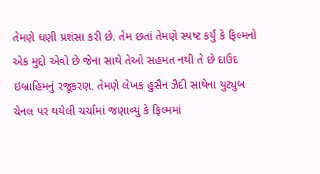તેમણે ઘણી પ્રશંસા કરી છે. તેમ છતાં તેમણે સ્પષ્ટ કર્યું કે ફિલ્મનો એક મુદ્દો એવો છે જેના સાથે તેઓ સહમત નથી તે છે દાઉદ ઇબ્રાહિમનું રજૂકરણ. તેમણે લેખક હુસૈન ઝૈદી સાથેના યુટ્યુબ ચેનલ પર થયેલી ચર્ચામાં જણાવ્યું કે ફિલ્મમાં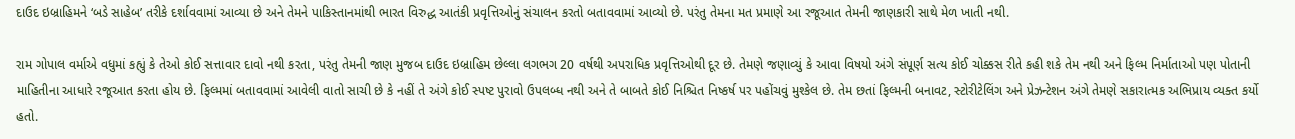દાઉદ ઇબ્રાહિમને ‘બડે સાહેબ’ તરીકે દર્શાવવામાં આવ્યા છે અને તેમને પાકિસ્તાનમાંથી ભારત વિરુદ્ધ આતંકી પ્રવૃત્તિઓનું સંચાલન કરતો બતાવવામાં આવ્યો છે. પરંતુ તેમના મત પ્રમાણે આ રજૂઆત તેમની જાણકારી સાથે મેળ ખાતી નથી.

રામ ગોપાલ વર્માએ વધુમાં કહ્યું કે તેઓ કોઈ સત્તાવાર દાવો નથી કરતા, પરંતુ તેમની જાણ મુજબ દાઉદ ઇબ્રાહિમ છેલ્લા લગભગ 20 વર્ષથી અપરાધિક પ્રવૃત્તિઓથી દૂર છે. તેમણે જણાવ્યું કે આવા વિષયો અંગે સંપૂર્ણ સત્ય કોઈ ચોક્કસ રીતે કહી શકે તેમ નથી અને ફિલ્મ નિર્માતાઓ પણ પોતાની માહિતીના આધારે રજૂઆત કરતા હોય છે. ફિલ્મમાં બતાવવામાં આવેલી વાતો સાચી છે કે નહીં તે અંગે કોઈ સ્પષ્ટ પુરાવો ઉપલબ્ધ નથી અને તે બાબતે કોઈ નિશ્ચિત નિષ્કર્ષ પર પહોંચવું મુશ્કેલ છે. તેમ છતાં ફિલ્મની બનાવટ, સ્ટોરીટેલિંગ અને પ્રેઝન્ટેશન અંગે તેમણે સકારાત્મક અભિપ્રાય વ્યક્ત કર્યો હતો.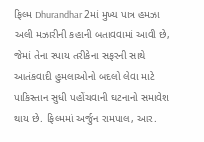ફિલ્મ Dhurandhar 2માં મુખ્ય પાત્ર હમઝા અલી મઝારીની કહાની બતાવવામાં આવી છે, જેમાં તેના સ્પાય તરીકેના સફરની સાથે આતંકવાદી હુમલાઓનો બદલો લેવા માટે પાકિસ્તાન સુધી પહોંચવાની ઘટનાનો સમાવેશ થાય છે. ફિલ્મમાં અર્જુન રામપાલ, આર.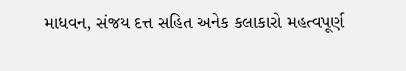માધવન, સંજય દત્ત સહિત અનેક કલાકારો મહત્વપૂર્ણ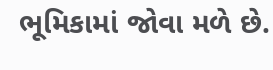ભૂમિકામાં જોવા મળે છે.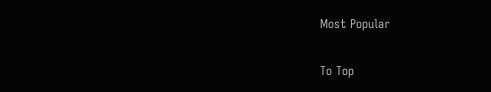Most Popular

To Top